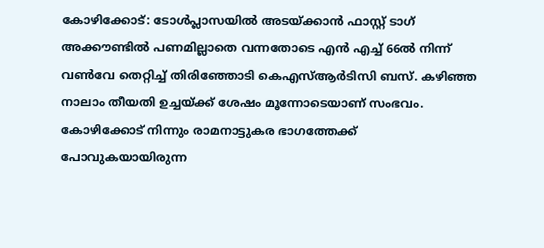കോഴിക്കോട്: ടോൾപ്ലാസയിൽ അടയ്ക്കാൻ ഫാസ്റ്റ് ടാഗ് അക്കൗണ്ടിൽ പണമില്ലാതെ വന്നതോടെ എൻ എച്ച് 66ൽ നിന്ന് വൺവേ തെറ്റിച്ച് തിരിഞ്ഞോടി കെഎസ്ആർടിസി ബസ്. കഴിഞ്ഞ നാലാം തീയതി ഉച്ചയ്ക്ക് ശേഷം മൂന്നോടെയാണ് സംഭവം.
കോഴിക്കോട് നിന്നും രാമനാട്ടുകര ഭാഗത്തേക്ക് പോവുകയായിരുന്ന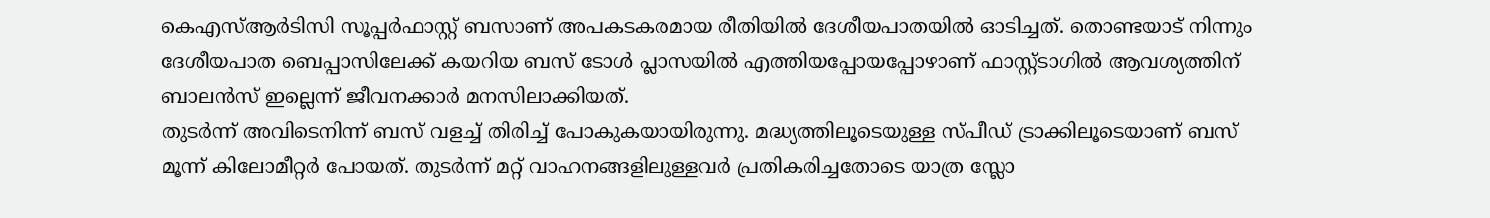കെഎസ്ആർടിസി സൂപ്പർഫാസ്റ്റ് ബസാണ് അപകടകരമായ രീതിയിൽ ദേശീയപാതയിൽ ഓടിച്ചത്. തൊണ്ടയാട് നിന്നും ദേശീയപാത ബെപ്പാസിലേക്ക് കയറിയ ബസ് ടോൾ പ്ലാസയിൽ എത്തിയപ്പോയപ്പോഴാണ് ഫാസ്റ്റ്ടാഗിൽ ആവശ്യത്തിന് ബാലൻസ് ഇല്ലെന്ന് ജീവനക്കാർ മനസിലാക്കിയത്.
തുടർന്ന് അവിടെനിന്ന് ബസ് വളച്ച് തിരിച്ച് പോകുകയായിരുന്നു. മദ്ധ്യത്തിലൂടെയുള്ള സ്പീഡ് ട്രാക്കിലൂടെയാണ് ബസ് മൂന്ന് കിലോമീറ്റർ പോയത്. തുടർന്ന് മറ്റ് വാഹനങ്ങളിലുള്ളവർ പ്രതികരിച്ചതോടെ യാത്ര സ്ലോ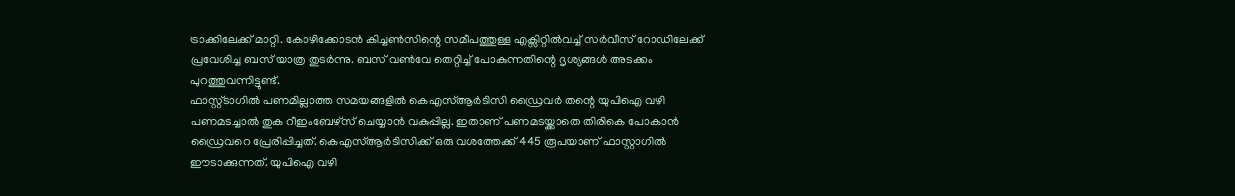ട്രാക്കിലേക്ക് മാറ്റി. കോഴിക്കോടൻ കിച്ചൺസിന്റെ സമീപത്തുള്ള എക്സിറ്റിൽവച്ച് സർവീസ് റോഡിലേക്ക് പ്രവേശിച്ച ബസ് യാത്ര തുടർന്നു. ബസ് വൺവേ തെറ്റിച്ച് പോകുന്നതിന്റെ ദൃശ്യങ്ങൾ അടക്കം പുറത്തുവന്നിട്ടുണ്ട്.
ഫാസ്റ്റ്ടാഗിൽ പണമില്ലാത്ത സമയങ്ങളിൽ കെഎസ്ആർടിസി ഡ്രൈവർ തന്റെ യുപിഐ വഴി പണമടച്ചാൽ തുക റീഇംബേഴ്സ് ചെയ്യാൻ വകുപ്പില്ല. ഇതാണ് പണമടയ്ക്കാതെ തിരികെ പോകാൻ ഡ്രൈവറെ പ്രേരിപ്പിച്ചത്. കെഎസ്ആർടിസിക്ക് ഒരു വശത്തേക്ക് 445 രൂപയാണ് ഫാസ്റ്റാഗിൽ ഈടാക്കുന്നത്. യുപിഐ വഴി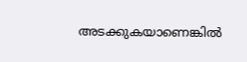അടക്കുകയാണെങ്കിൽ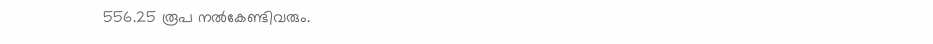556.25 രൂപ നൽകേണ്ടിവരും.